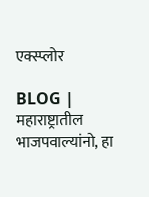एक्स्प्लोर

BLOG | महाराष्ट्रातील भाजपवाल्यांनो, हा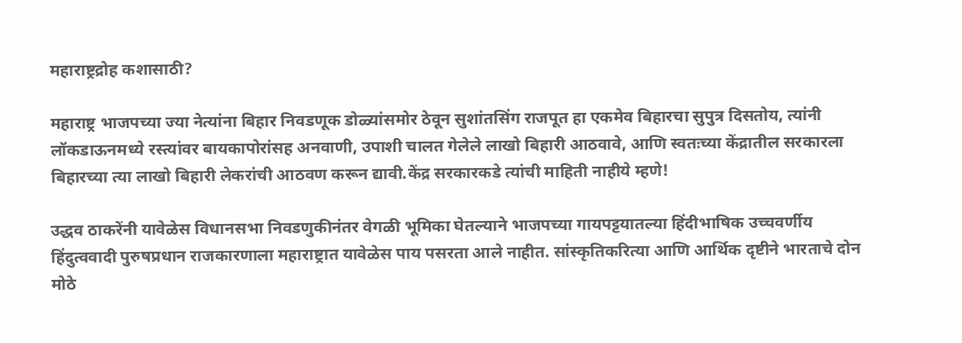महाराष्ट्रद्रोह कशासाठी?

महाराष्ट्र भाजपच्या ज्या नेत्यांना बिहार निवडणूक डोळ्यांसमोर ठेवून सुशांतसिंग राजपूत हा एकमेव बिहारचा सुपुत्र दिसतोय, त्यांनी लॉकडाऊनमध्ये रस्त्यांवर बायकापोरांसह अनवाणी, उपाशी चालत गेलेले लाखो बिहारी आठवावे, आणि स्वतःच्या केंद्रातील सरकारला बिहारच्या त्या लाखो बिहारी लेकरांची आठवण करून द्यावी.केंद्र सरकारकडे त्यांची माहिती नाहीये म्हणे!

उद्धव ठाकरेंनी यावेळेस विधानसभा निवडणुकीनंतर वेगळी भूमिका घेतल्याने भाजपच्या गायपट्टयातल्या हिंदीभाषिक उच्चवर्णीय हिंदुत्ववादी पुरुषप्रधान राजकारणाला महाराष्ट्रात यावेळेस पाय पसरता आले नाहीत. सांस्कृतिकरित्या आणि आर्थिक दृष्टीने भारताचे दोन मोठे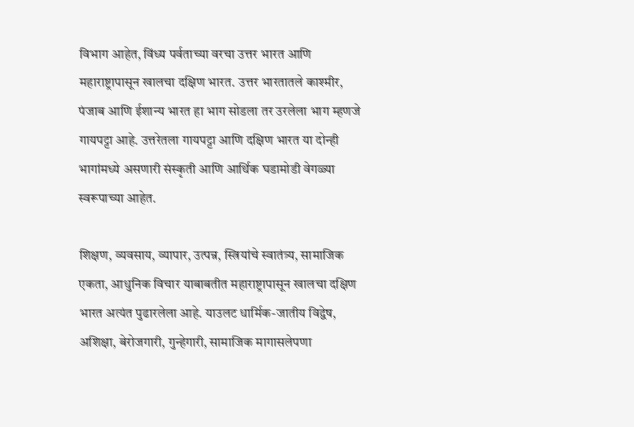विभाग आहेत, विंध्य पर्वताच्या वरचा उत्तर भारत आणि महाराष्ट्रापासून खालचा दक्षिण भारत. उत्तर भारतातले काश्मीर, पंजाब आणि ईशान्य भारत हा भाग सोडला तर उरलेला भाग म्हणजे गायपट्टा आहे. उत्तरेतला गायपट्टा आणि दक्षिण भारत या दोन्ही भागांमध्ये असणारी संस्कृती आणि आर्थिक घडामोडी वेगळ्या स्वरूपाच्या आहेत.

शिक्षण, व्यवसाय, व्यापार, उत्पन्न, स्त्रियांचे स्वातंत्र्य, सामाजिक एकता, आधुनिक विचार याबाबतीत महाराष्ट्रापासून खालचा दक्षिण भारत अत्यंत पुढारलेला आहे. याउलट धार्मिक-जातीय विद्वेष, अशिक्षा, बेरोजगारी, गुन्हेगारी, सामाजिक मागासलेपणा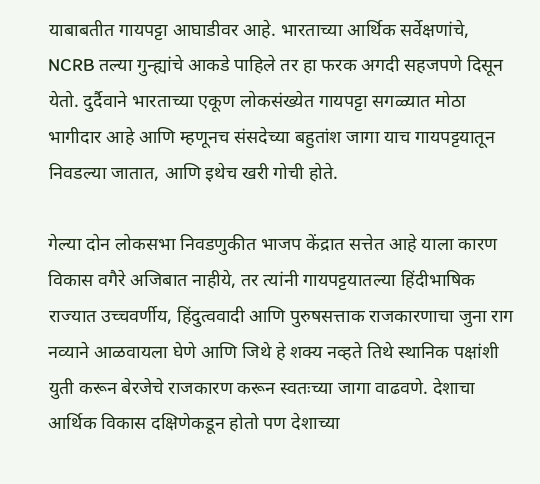याबाबतीत गायपट्टा आघाडीवर आहे. भारताच्या आर्थिक सर्वेक्षणांचे, NCRB तल्या गुन्ह्यांचे आकडे पाहिले तर हा फरक अगदी सहजपणे दिसून येतो. दुर्दैवाने भारताच्या एकूण लोकसंख्येत गायपट्टा सगळ्यात मोठा भागीदार आहे आणि म्हणूनच संसदेच्या बहुतांश जागा याच गायपट्टयातून निवडल्या जातात, आणि इथेच खरी गोची होते.

गेल्या दोन लोकसभा निवडणुकीत भाजप केंद्रात सत्तेत आहे याला कारण विकास वगैरे अजिबात नाहीये, तर त्यांनी गायपट्टयातल्या हिंदीभाषिक राज्यात उच्चवर्णीय, हिंदुत्ववादी आणि पुरुषसत्ताक राजकारणाचा जुना राग नव्याने आळवायला घेणे आणि जिथे हे शक्य नव्हते तिथे स्थानिक पक्षांशी युती करून बेरजेचे राजकारण करून स्वतःच्या जागा वाढवणे. देशाचा आर्थिक विकास दक्षिणेकडून होतो पण देशाच्या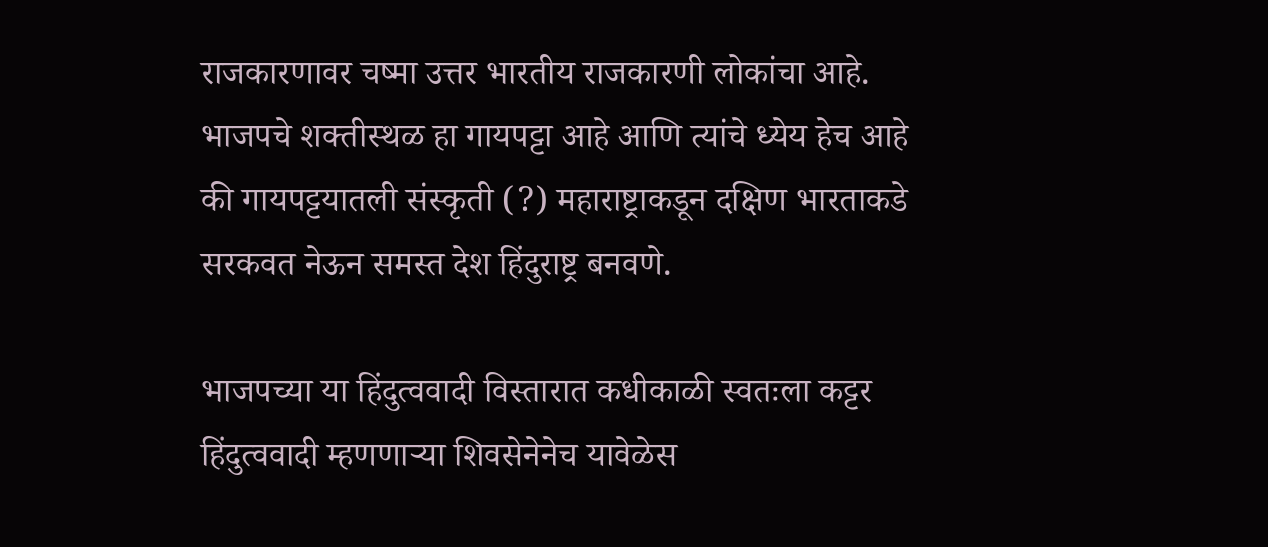राजकारणावर चष्मा उत्तर भारतीय राजकारणी लोकांचा आहे. भाजपचे शक्तीस्थळ हा गायपट्टा आहे आणि त्यांचे ध्येय हेच आहे की गायपट्टयातली संस्कृती (?) महाराष्ट्राकडून दक्षिण भारताकडे सरकवत नेऊन समस्त देश हिंदुराष्ट्र बनवणे.

भाजपच्या या हिंदुत्ववादी विस्तारात कधीकाळी स्वतःला कट्टर हिंदुत्ववादी म्हणणाऱ्या शिवसेनेनेच यावेळेस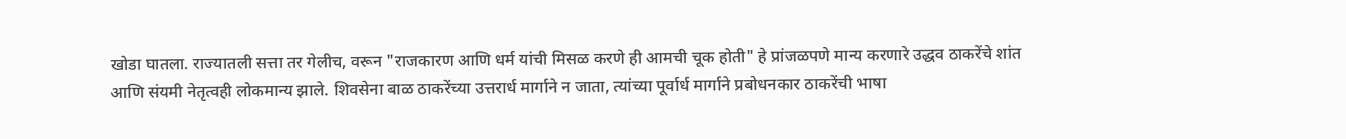खोडा घातला. राज्यातली सत्ता तर गेलीच, वरून "राजकारण आणि धर्म यांची मिसळ करणे ही आमची चूक होती" हे प्रांजळपणे मान्य करणारे उद्धव ठाकरेंचे शांत आणि संयमी नेतृत्वही लोकमान्य झाले. शिवसेना बाळ ठाकरेंच्या उत्तरार्ध मार्गाने न जाता, त्यांच्या पूर्वार्ध मार्गाने प्रबोधनकार ठाकरेंची भाषा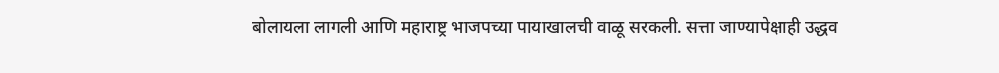बोलायला लागली आणि महाराष्ट्र भाजपच्या पायाखालची वाळू सरकली. सत्ता जाण्यापेक्षाही उद्धव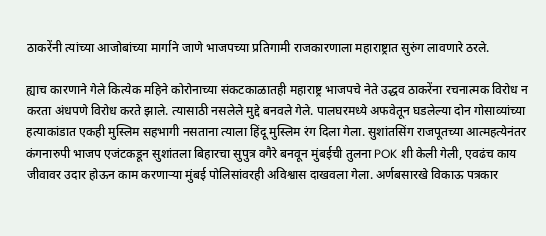ठाकरेंनी त्यांच्या आजोबांच्या मार्गाने जाणे भाजपच्या प्रतिगामी राजकारणाला महाराष्ट्रात सुरुंग लावणारे ठरले.

ह्याच कारणाने गेले कित्येक महिने कोरोनाच्या संकटकाळातही महाराष्ट्र भाजपचे नेते उद्धव ठाकरेंना रचनात्मक विरोध न करता अंधपणे विरोध करते झाले. त्यासाठी नसलेले मुद्दे बनवले गेले. पालघरमध्ये अफवेतून घडलेल्या दोन गोसाव्यांच्या हत्याकांडात एकही मुस्लिम सहभागी नसताना त्याला हिंदू मुस्लिम रंग दिला गेला. सुशांतसिंग राजपूतच्या आत्महत्येनंतर कंगनारुपी भाजप एजंटकडून सुशांतला बिहारचा सुपुत्र वगैरे बनवून मुंबईची तुलना POK शी केली गेली, एवढंच काय जीवावर उदार होऊन काम करणाऱ्या मुंबई पोलिसांवरही अविश्वास दाखवला गेला. अर्णबसारखे विकाऊ पत्रकार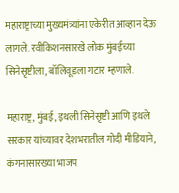महाराष्ट्राच्या मुख्यमंत्र्यांना एकेरीत आव्हान देऊ लागले. रवीकिशनसारखे लोक मुंबईच्या सिनेसृष्टीला, बॉलिवूडला गटार म्हणाले.

महाराष्ट्र, मुंबई, इथली सिनेसृष्टी आणि इथले सरकार यांच्यावर देशभरातील गोदी मीडियाने, कंगनासारख्या भाजप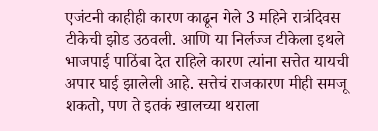एजंटनी काहीही कारण काढून गेले 3 महिने रात्रंदिवस टीकेची झोड उठवली. आणि या निर्लज्ज टीकेला इथले भाजपाई पाठिंबा देत राहिले कारण त्यांना सत्तेत यायची अपार घाई झालेली आहे. सत्तेचं राजकारण मीही समजू शकतो, पण ते इतकं खालच्या थराला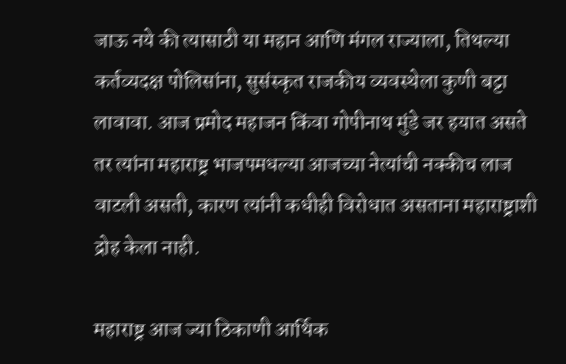जाऊ नये की त्यासाठी या महान आणि मंगल राज्याला, तिथल्या कर्तव्यदक्ष पोलिसांना, सुसंस्कृत राजकीय व्यवस्थेला कुणी बट्टा लावावा. आज प्रमोद महाजन किंवा गोपीनाथ मुंडे जर हयात असते तर त्यांना महाराष्ट्र भाजपमधल्या आजच्या नेत्यांची नक्कीच लाज वाटली असती, कारण त्यांनी कधीही विरोधात असताना महाराष्ट्राशी द्रोह केला नाही.

महाराष्ट्र आज ज्या ठिकाणी आर्थिक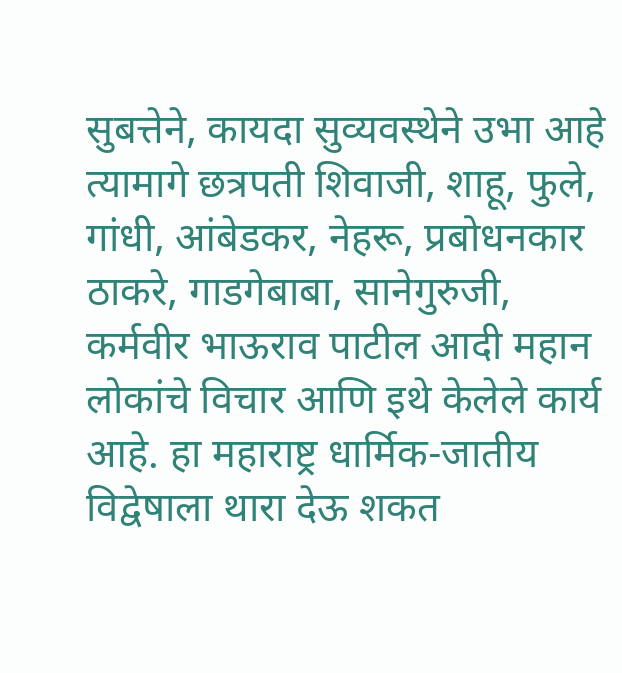सुबत्तेने, कायदा सुव्यवस्थेने उभा आहे त्यामागे छत्रपती शिवाजी, शाहू, फुले, गांधी, आंबेडकर, नेहरू, प्रबोधनकार ठाकरे, गाडगेबाबा, सानेगुरुजी, कर्मवीर भाऊराव पाटील आदी महान लोकांचे विचार आणि इथे केलेले कार्य आहे. हा महाराष्ट्र धार्मिक-जातीय विद्वेषाला थारा देऊ शकत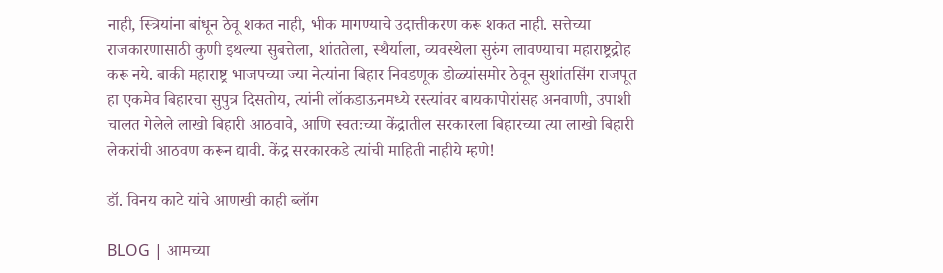नाही, स्त्रियांना बांधून ठेवू शकत नाही, भीक मागण्याचे उदात्तीकरण करू शकत नाही. सत्तेच्या राजकारणासाठी कुणी इथल्या सुबत्तेला, शांततेला, स्थैर्याला, व्यवस्थेला सुरुंग लावण्याचा महाराष्ट्रद्रोह करू नये. बाकी महाराष्ट्र भाजपच्या ज्या नेत्यांना बिहार निवडणूक डोळ्यांसमोर ठेवून सुशांतसिंग राजपूत हा एकमेव बिहारचा सुपुत्र दिसतोय, त्यांनी लॉकडाऊनमध्ये रस्त्यांवर बायकापोरांसह अनवाणी, उपाशी चालत गेलेले लाखो बिहारी आठवावे, आणि स्वतःच्या केंद्रातील सरकारला बिहारच्या त्या लाखो बिहारी लेकरांची आठवण करून द्यावी. केंद्र सरकारकडे त्यांची माहिती नाहीये म्हणे!

डॉ. विनय काटे यांचे आणखी काही ब्लॉग

BLOG | आमच्या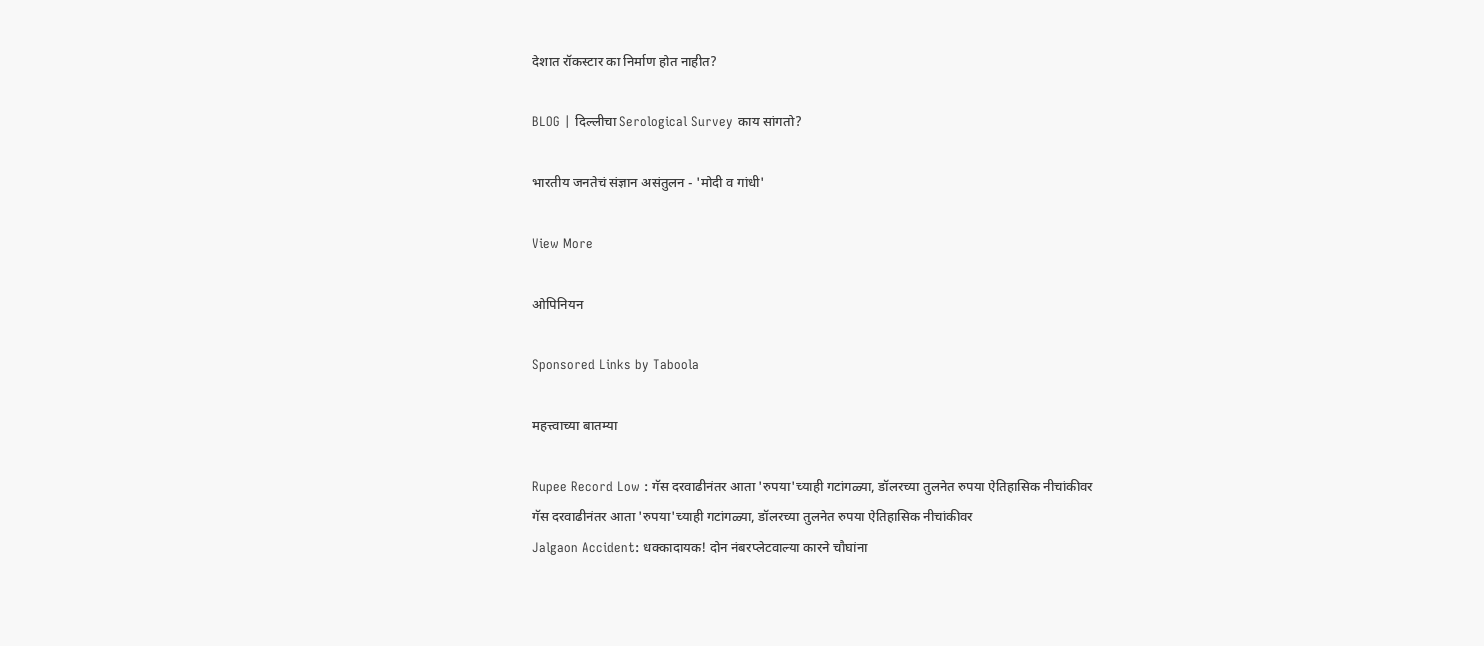देशात रॉकस्टार का निर्माण होत नाहीत?

BLOG | दिल्लीचा Serological Survey काय सांगतो?

भारतीय जनतेचं संज्ञान असंतुलन - 'मोदी व गांधी'

View More

ओपिनियन

Sponsored Links by Taboola

महत्त्वाच्या बातम्या

Rupee Record Low : गॅस दरवाढीनंतर आता 'रुपया'च्याही गटांगळ्या, डॉलरच्या तुलनेत रुपया ऐतिहासिक नीचांकीवर
गॅस दरवाढीनंतर आता 'रुपया'च्याही गटांगळ्या, डॉलरच्या तुलनेत रुपया ऐतिहासिक नीचांकीवर
Jalgaon Accident: धक्कादायक! दोन नंबरप्लेटवाल्या कारने चौघांना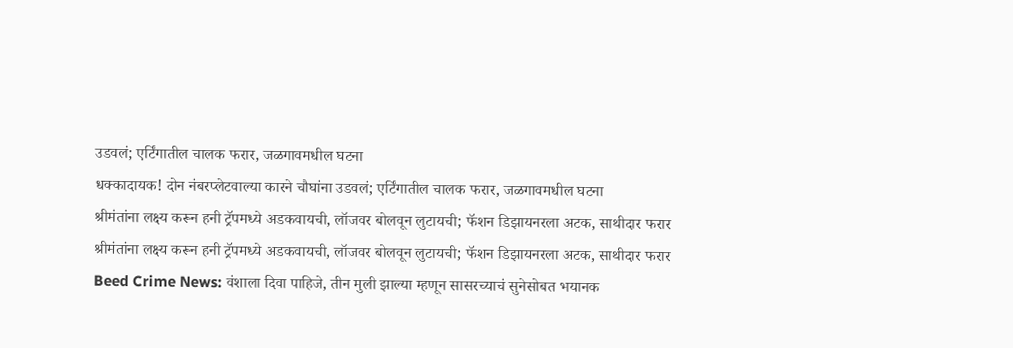उडवलं; एर्टिंगातील चालक फरार, जळगावमधील घटना
धक्कादायक! दोन नंबरप्लेटवाल्या कारने चौघांना उडवलं; एर्टिंगातील चालक फरार, जळगावमधील घटना
श्रीमंतांना लक्ष्य करून हनी ट्रॅपमध्ये अडकवायची, लॉजवर बोलवून लुटायची; फॅशन डिझायनरला अटक, साथीदार फरार
श्रीमंतांना लक्ष्य करून हनी ट्रॅपमध्ये अडकवायची, लॉजवर बोलवून लुटायची; फॅशन डिझायनरला अटक, साथीदार फरार
Beed Crime News: वंशाला दिवा पाहिजे, तीन मुली झाल्या म्हणून सासरच्याचं सुनेसोबत भयानक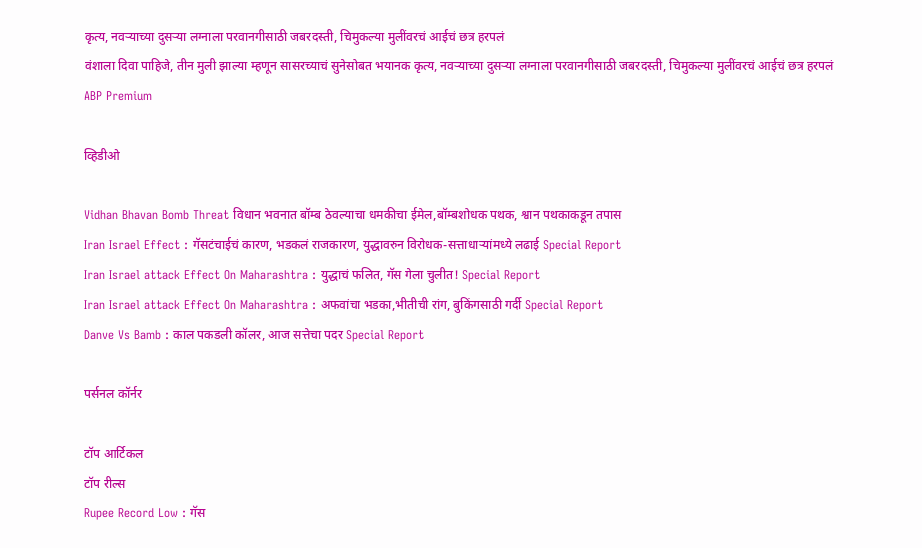कृत्य, नवऱ्याच्या दुसऱ्या लग्नाला परवानगीसाठी जबरदस्ती, चिमुकल्या मुलींवरचं आईचं छत्र हरपलं
वंशाला दिवा पाहिजे, तीन मुली झाल्या म्हणून सासरच्याचं सुनेसोबत भयानक कृत्य, नवऱ्याच्या दुसऱ्या लग्नाला परवानगीसाठी जबरदस्ती, चिमुकल्या मुलींवरचं आईचं छत्र हरपलं
ABP Premium

व्हिडीओ

Vidhan Bhavan Bomb Threat विधान भवनात बॉम्ब ठेवल्याचा धमकीचा ईमेल,बॉम्बशोधक पथक, श्वान पथकाकडून तपास
Iran Israel Effect : गॅसटंचाईचं कारण, भडकलं राजकारण, युद्धावरुन विरोधक-सत्ताधाऱ्यांमध्ये लढाई Special Report
Iran Israel attack Effect On Maharashtra : युद्धाचं फलित, गॅस गेला चुलीत! Special Report
Iran Israel attack Effect On Maharashtra : अफवांचा भडका,भीतीची रांग, बुकिंगसाठी गर्दी Special Report
Danve Vs Bamb : काल पकडली कॉलर, आज सत्तेचा पदर Special Report

पर्सनल कॉर्नर

टॉप आर्टिकल
टॉप रील्स
Rupee Record Low : गॅस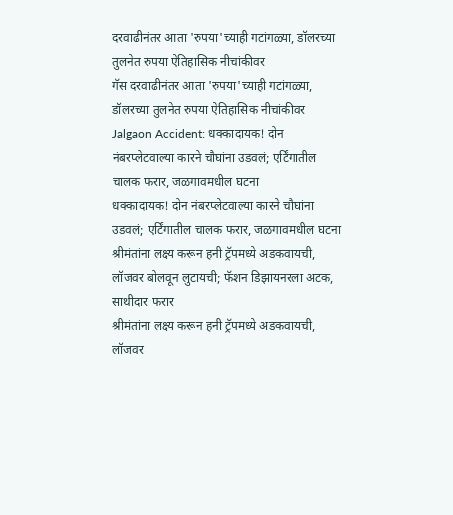दरवाढीनंतर आता 'रुपया'च्याही गटांगळ्या, डॉलरच्या तुलनेत रुपया ऐतिहासिक नीचांकीवर
गॅस दरवाढीनंतर आता 'रुपया'च्याही गटांगळ्या, डॉलरच्या तुलनेत रुपया ऐतिहासिक नीचांकीवर
Jalgaon Accident: धक्कादायक! दोन नंबरप्लेटवाल्या कारने चौघांना उडवलं; एर्टिंगातील चालक फरार, जळगावमधील घटना
धक्कादायक! दोन नंबरप्लेटवाल्या कारने चौघांना उडवलं; एर्टिंगातील चालक फरार, जळगावमधील घटना
श्रीमंतांना लक्ष्य करून हनी ट्रॅपमध्ये अडकवायची, लॉजवर बोलवून लुटायची; फॅशन डिझायनरला अटक, साथीदार फरार
श्रीमंतांना लक्ष्य करून हनी ट्रॅपमध्ये अडकवायची, लॉजवर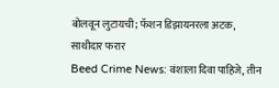बोलवून लुटायची; फॅशन डिझायनरला अटक, साथीदार फरार
Beed Crime News: वंशाला दिवा पाहिजे, तीन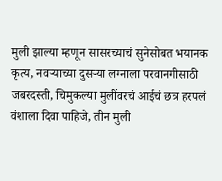मुली झाल्या म्हणून सासरच्याचं सुनेसोबत भयानक कृत्य, नवऱ्याच्या दुसऱ्या लग्नाला परवानगीसाठी जबरदस्ती, चिमुकल्या मुलींवरचं आईचं छत्र हरपलं
वंशाला दिवा पाहिजे, तीन मुली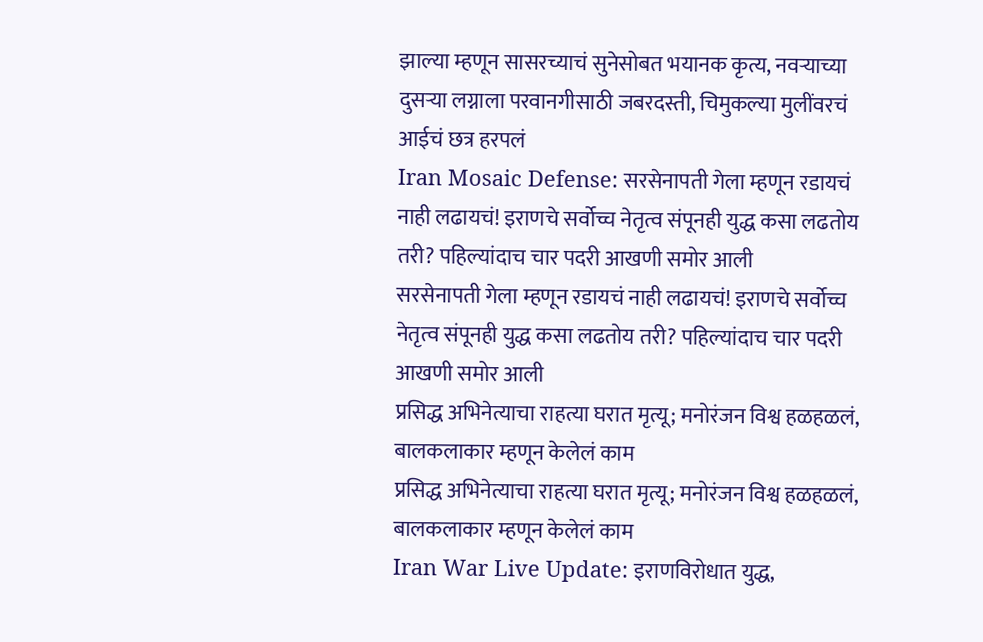झाल्या म्हणून सासरच्याचं सुनेसोबत भयानक कृत्य, नवऱ्याच्या दुसऱ्या लग्नाला परवानगीसाठी जबरदस्ती, चिमुकल्या मुलींवरचं आईचं छत्र हरपलं
Iran Mosaic Defense: सरसेनापती गेला म्हणून रडायचं नाही लढायचं! इराणचे सर्वोच्च नेतृत्व संपूनही युद्ध कसा लढतोय तरी? पहिल्यांदाच चार पदरी आखणी समोर आली
सरसेनापती गेला म्हणून रडायचं नाही लढायचं! इराणचे सर्वोच्च नेतृत्व संपूनही युद्ध कसा लढतोय तरी? पहिल्यांदाच चार पदरी आखणी समोर आली
प्रसिद्ध अभिनेत्याचा राहत्या घरात मृत्यू; मनोरंजन विश्व हळहळलं, बालकलाकार म्हणून केलेलं काम
प्रसिद्ध अभिनेत्याचा राहत्या घरात मृत्यू; मनोरंजन विश्व हळहळलं, बालकलाकार म्हणून केलेलं काम
Iran War Live Update: इराणविरोधात युद्ध,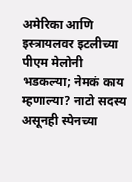अमेरिका आणि इस्त्रायलवर इटलीच्या पीएम मेलोनी भडकल्या; नेमकं काय म्हणाल्या? नाटो सदस्य असूनही स्पेनच्या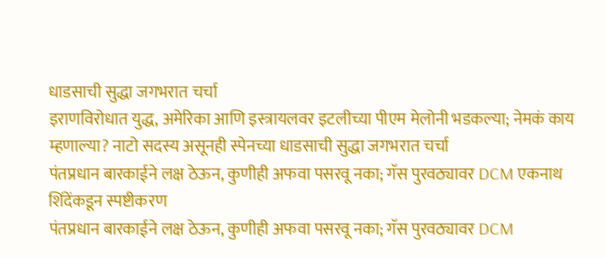धाडसाची सुद्धा जगभरात चर्चा
इराणविरोधात युद्ध, अमेरिका आणि इस्त्रायलवर इटलीच्या पीएम मेलोनी भडकल्या; नेमकं काय म्हणाल्या? नाटो सदस्य असूनही स्पेनच्या धाडसाची सुद्धा जगभरात चर्चा
पंतप्रधान बारकाईने लक्ष ठेऊन, कुणीही अफवा पसरवू नका; गॅस पुरवठ्यावर DCM एकनाथ शिंदेंकडून स्पष्टीकरण
पंतप्रधान बारकाईने लक्ष ठेऊन, कुणीही अफवा पसरवू नका; गॅस पुरवठ्यावर DCM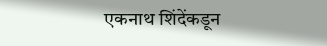एकनाथ शिंदेंकडून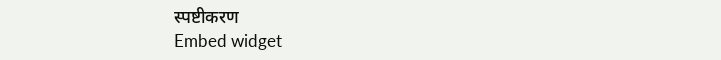स्पष्टीकरण
Embed widget